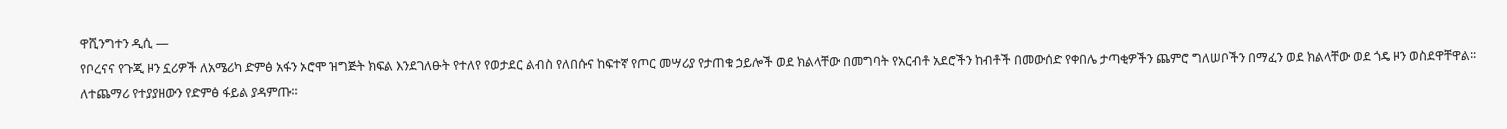ዋሺንግተን ዲሲ —
የቦረናና የጉጂ ዞን ኗሪዎች ለአሜሪካ ድምፅ አፋን ኦሮሞ ዝግጅት ክፍል እንደገለፁት የተለየ የወታደር ልብስ የለበሱና ከፍተኛ የጦር መሣሪያ የታጠቁ ኃይሎች ወደ ክልላቸው በመግባት የአርብቶ አደሮችን ከብቶች በመውሰድ የቀበሌ ታጣቂዎችን ጨምሮ ግለሠቦችን በማፈን ወደ ክልላቸው ወደ ጎዴ ዞን ወስደዋቸዋል፡፡
ለተጨማሪ የተያያዘውን የድምፅ ፋይል ያዳምጡ።